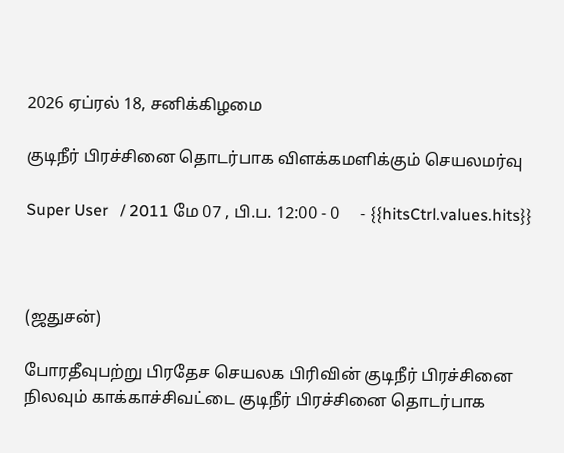2026 ஏப்ரல் 18, சனிக்கிழமை

குடிநீர் பிரச்சினை தொடர்பாக விளக்கமளிக்கும் செயலமர்வு

Super User   / 2011 மே 07 , பி.ப. 12:00 - 0     - {{hitsCtrl.values.hits}}



(ஜதுசன்)

போரதீவுபற்று பிரதேச செயலக பிரிவின் குடிநீர் பிரச்சினை நிலவும் காக்காச்சிவட்டை குடிநீர் பிரச்சினை தொடர்பாக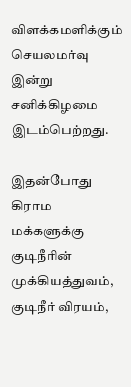விளக்கமளிக்கும் செயலமர்வு இன்று சனிக்கிழமை இடம்பெற்றது.

இதன்போது கிராம மக்களுக்கு குடிநீரின் முக்கியத்துவம், குடிநீர் விரயம்,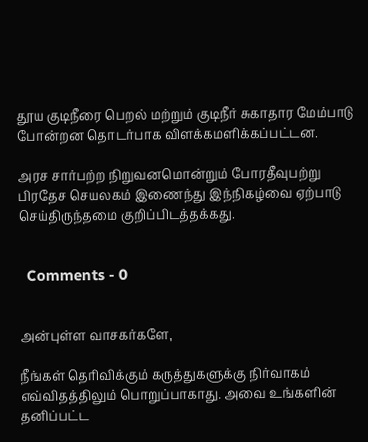தூய குடிநீரை பெறல் மற்றும் குடிநீர் சுகாதார மேம்பாடு போன்றன தொடர்பாக விளக்கமளிக்கப்பட்டன.

அரச சார்பற்ற நிறுவனமொன்றும் போரதீவுபற்று பிரதேச செயலகம் இணைந்து இந்நிகழ்வை ஏற்பாடு செய்திருந்தமை குறிப்பிடத்தக்கது.


  Comments - 0


அன்புள்ள வாசகர்களே,

நீங்கள் தெரிவிக்கும் கருத்துகளுக்கு நிர்வாகம் எவ்விதத்திலும் பொறுப்பாகாது. அவை உங்களின் தனிப்பட்ட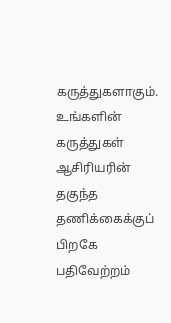கருத்துகளாகும். உங்களின் கருத்துகள் ஆசிரியரின் தகுந்த தணிக்கைக்குப் பிறகே பதிவேற்றம்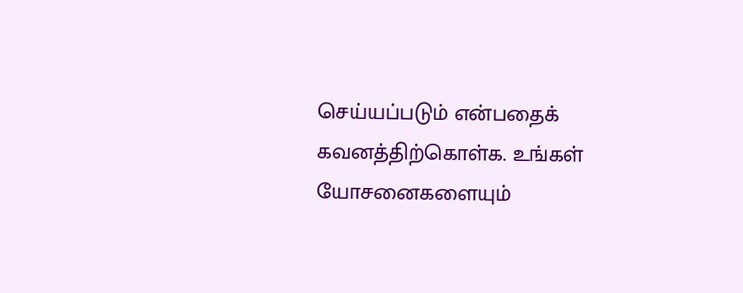செய்யப்படும் என்பதைக் கவனத்திற்கொள்க. உங்கள் யோசனைகளையும்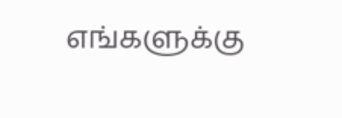எங்களுக்கு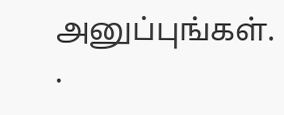அனுப்புங்கள். .